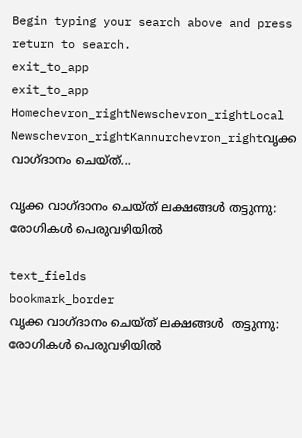Begin typing your search above and press return to search.
exit_to_app
exit_to_app
Homechevron_rightNewschevron_rightLocal Newschevron_rightKannurchevron_rightവൃക്ക വാഗ്ദാനം ചെയ്ത്...

വൃക്ക വാഗ്ദാനം ചെയ്ത് ലക്ഷങ്ങൾ തട്ടുന്നു: രോഗികൾ പെരുവഴിയിൽ

text_fields
bookmark_border
വൃക്ക വാഗ്ദാനം ചെയ്ത് ലക്ഷങ്ങൾ  തട്ടുന്നു: രോഗികൾ പെരുവഴിയിൽ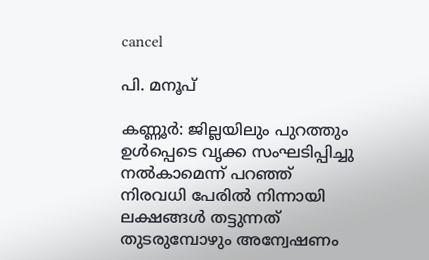cancel

പി. മനൂപ്

കണ്ണൂർ: ജില്ലയിലും പുറത്തും ഉൾപ്പെടെ വൃക്ക സംഘടിപ്പിച്ചു നൽകാമെന്ന് പറഞ്ഞ് നിരവധി പേരിൽ നിന്നായി ലക്ഷങ്ങൾ തട്ടുന്നത് തുടരുമ്പോഴും അന്വേഷണം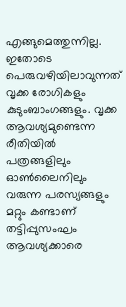എങ്ങുമെത്തുന്നില്ല. ഇതോടെ പെരുവഴിയിലാവുന്നത് വൃക്ക രോഗികളും കുടുംബാംഗങ്ങളും. വൃക്ക ആവശ്യമുണ്ടെന്ന രീതിയില്‍ പത്രങ്ങളിലും ഓണ്‍ലൈനിലും വരുന്ന പരസ്യങ്ങളും മറ്റും കണ്ടാണ് തട്ടിപ്പുസംഘം ആവശ്യക്കാരെ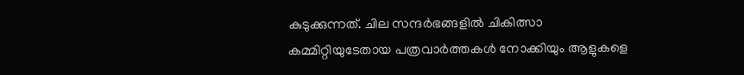കുടുക്കുന്നത്. ചില സന്ദര്‍ഭങ്ങളില്‍ ചികിത്സാ കമ്മിറ്റിയുടേതായ പത്രവാര്‍ത്തകൾ നോക്കിയും ആളുകളെ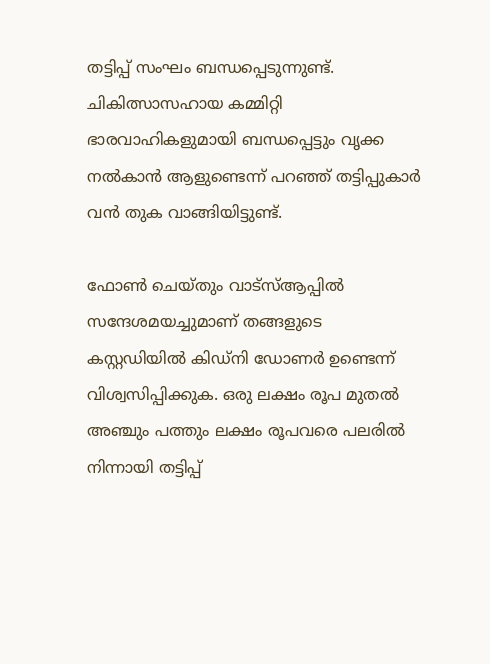തട്ടിപ്പ് സംഘം ബന്ധപ്പെടുന്നുണ്ട്. ചികിത്സാസഹായ കമ്മിറ്റി ഭാരവാഹികളുമായി ബന്ധപ്പെട്ടും വൃക്ക നൽകാൻ ആളുണ്ടെന്ന് പറഞ്ഞ് തട്ടിപ്പുകാർ വൻ തുക വാങ്ങിയിട്ടുണ്ട്.

ഫോണ്‍ ചെയ്തും വാട്‌സ്ആപ്പില്‍ സന്ദേശമയച്ചുമാണ് തങ്ങളുടെ കസ്റ്റഡിയില്‍ കിഡ്‌നി ഡോണര്‍ ഉണ്ടെന്ന് വിശ്വസിപ്പിക്കുക. ഒരു ലക്ഷം രൂപ മുതല്‍ അഞ്ചും പത്തും ലക്ഷം രൂപവരെ പലരില്‍ നിന്നായി തട്ടിപ്പ്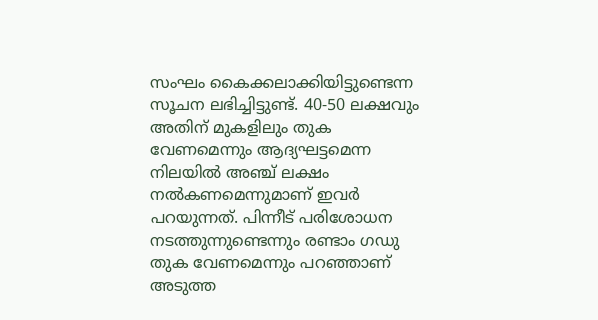സംഘം കൈക്കലാക്കിയിട്ടുണ്ടെന്ന സൂചന ലഭിച്ചിട്ടുണ്ട്. 40-50 ലക്ഷവും അതിന് മുകളിലും തുക വേണമെന്നും ആദ്യഘട്ടമെന്ന നിലയിൽ അഞ്ച് ലക്ഷം നൽകണമെന്നുമാണ് ഇവർ പറയുന്നത്. പിന്നീട് പരിശോധന നടത്തുന്നുണ്ടെന്നും രണ്ടാം ഗഡു തുക വേണമെന്നും പറഞ്ഞാണ് അടുത്ത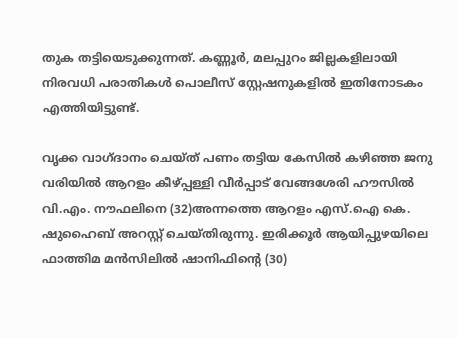തുക തട്ടിയെടുക്കുന്നത്. കണ്ണൂർ, മലപ്പുറം ജില്ലകളിലായി നിരവധി പരാതികൾ പൊലീസ് സ്റ്റേഷനുകളിൽ ഇതിനോടകം എത്തിയിട്ടുണ്ട്.

വൃക്ക വാഗ്ദാനം ചെയ്ത് പണം തട്ടിയ കേസിൽ കഴിഞ്ഞ ജനു വരിയിൽ ആറളം കീഴ്പ്പള്ളി വീര്‍പ്പാട് വേങ്ങശേരി ഹൗസില്‍ വി.എം. നൗഫലിനെ (32)അന്നത്തെ ആറളം എസ്.ഐ കെ. ഷുഹൈബ് അറസ്റ്റ് ചെയ്തിരുന്നു. ഇരിക്കൂർ ആയിപ്പുഴയിലെ ഫാത്തിമ മന്‍സിലില്‍ ഷാനിഫിന്റെ (30)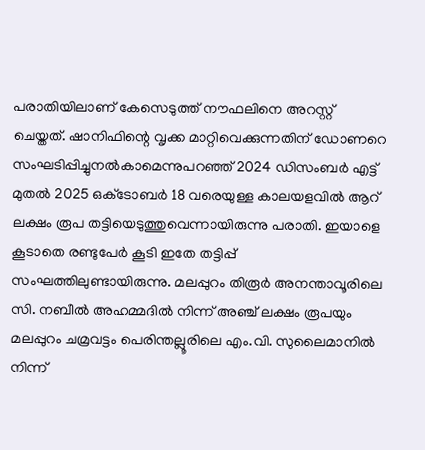പരാതിയിലാണ് കേസെടുത്ത് നൗഫലിനെ അറസ്റ്റ് ചെയ്തത്. ഷാനിഫിന്റെ വൃക്ക മാറ്റിവെക്കുന്നതിന് ഡോണറെ സംഘടിപ്പിച്ചുനല്‍കാമെന്നുപറഞ്ഞ് 2024 ഡിസംബര്‍ എട്ട് മുതല്‍ 2025 ഒക്‌ടോബര്‍ 18 വരെയുള്ള കാലയളവില്‍ ആറ് ലക്ഷം രൂപ തട്ടിയെടുത്തുവെന്നായിരുന്നു പരാതി. ഇയാളെ കൂടാതെ രണ്ടുപേര്‍ കൂടി ഇതേ തട്ടിപ്പ് സംഘത്തിലുണ്ടായിരുന്നു. മലപ്പുറം തിരൂര്‍ അനന്താവൂരിലെ സി. നബീല്‍ അഹമ്മദില്‍ നിന്ന് അഞ്ച് ലക്ഷം രൂപയും മലപ്പുറം ചമ്രവട്ടം പെരിന്തല്ലൂരിലെ എം.വി. സുലൈമാനില്‍ നിന്ന്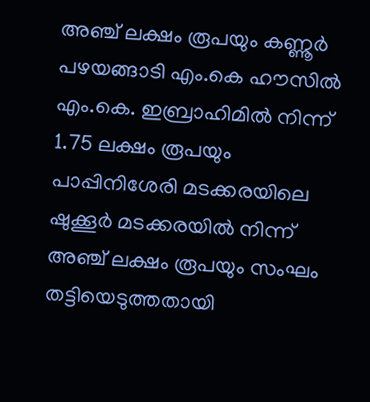അഞ്ച് ലക്ഷം രൂപയും കണ്ണൂർ പഴയങ്ങാടി എം.കെ ഹൗസില്‍ എം.കെ. ഇബ്രാഹിമില്‍ നിന്ന് 1.75 ലക്ഷം രൂപയും പാപ്പിനിശേരി മടക്കരയിലെ ഷുക്കൂര്‍ മടക്കരയില്‍ നിന്ന് അഞ്ച് ലക്ഷം രൂപയും സംഘം തട്ടിയെടുത്തതായി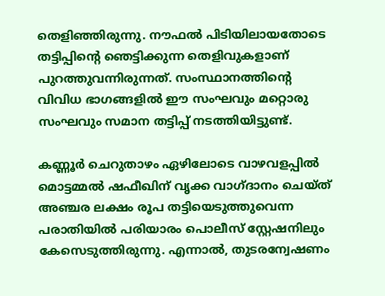തെളിഞ്ഞിരുന്നു. നൗഫല്‍ പിടിയിലായതോടെ തട്ടിപ്പിന്റെ ഞെട്ടിക്കുന്ന തെളിവുകളാണ് പുറത്തുവന്നിരുന്നത്. സംസ്ഥാനത്തിന്റെ വിവിധ ഭാഗങ്ങളില്‍ ഈ സംഘവും മറ്റൊരു സംഘവും സമാന തട്ടിപ്പ് നടത്തിയിട്ടുണ്ട്.

കണ്ണൂർ ചെറുതാഴം ഏഴിലോടെ വാഴവളപ്പില്‍ മൊട്ടമ്മല്‍ ഷഫീഖിന് വൃക്ക വാഗ്ദാനം ചെയ്ത് അഞ്ചര ലക്ഷം രൂപ തട്ടിയെടുത്തുവെന്ന പരാതിയിൽ പരിയാരം പൊലീസ് സ്റ്റേഷനിലും കേസെടുത്തിരുന്നു. എന്നാൽ, തുടരന്വേഷണം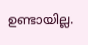ഉണ്ടായില്ല.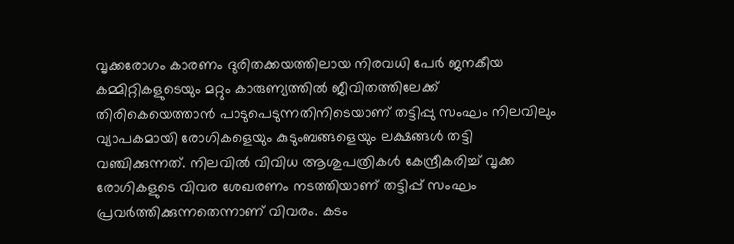വൃക്കരോഗം കാരണം ദുരിതക്കയത്തിലായ നിരവധി പേർ ജനകീയ കമ്മിറ്റികളുടെയും മറ്റും കാരുണ്യത്തിൽ ജീവിതത്തിലേക്ക് തിരികെയെത്താൻ പാടുപെടുന്നതിനിടെയാണ് തട്ടിപ്പു സംഘം നിലവിലും വ്യാപകമായി രോഗികളെയും കുടുംബങ്ങളെയും ലക്ഷങ്ങൾ തട്ടി വഞ്ചിക്കുന്നത്. നിലവിൽ വിവിധ ആശുപത്രികൾ കേന്ദ്രീകരിച്ച് വൃക്ക രോഗികളുടെ വിവര ശേഖരണം നടത്തിയാണ് തട്ടിപ്പ് സംഘം പ്രവർത്തിക്കുന്നതെന്നാണ് വിവരം. കടം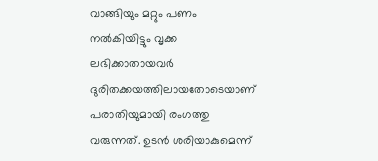വാങ്ങിയും മറ്റും പണം നൽകിയിട്ടും വൃക്ക ലഭിക്കാതായവർ ദുരിതക്കയത്തിലായതോടെയാണ് പരാതിയുമായി രംഗത്തു വരുന്നത്. ഉടൻ ശരിയാകുമെന്ന്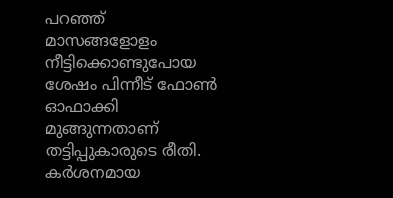പറഞ്ഞ് മാസങ്ങളോളം നീട്ടിക്കൊണ്ടുപോയ ശേഷം പിന്നീട് ഫോൺ ഓഫാക്കി മുങ്ങുന്നതാണ് തട്ടിപ്പുകാരുടെ രീതി. കർശനമായ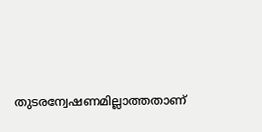തുടരന്വേഷണമില്ലാത്തതാണ്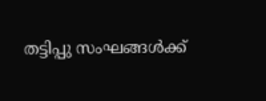തട്ടിപ്പു സംഘങ്ങൾക്ക്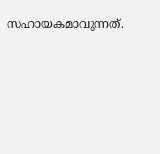സഹായകമാവുന്നത്.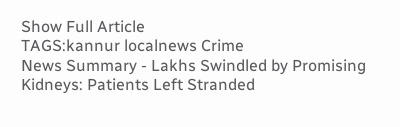Show Full Article
TAGS:kannur localnews Crime
News Summary - Lakhs Swindled by Promising Kidneys: Patients Left Stranded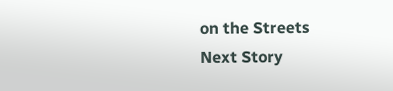on the Streets
Next Story